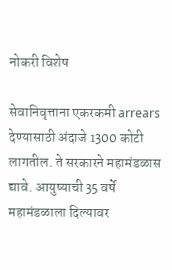नोकरी विशेष

सेवानिवृत्ताना एकरकमी arrears देण्यासाठी अंदाजे 1300 कोटी लागतील. ते सरकारने महामंडळास द्यावे. आयुष्याची 35 वर्षे महामंडळाला दिल्यावर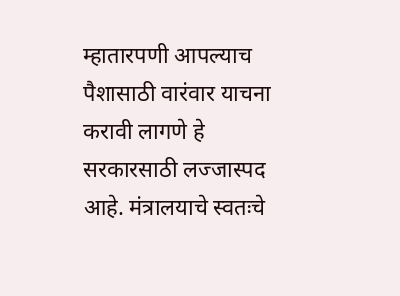म्हातारपणी आपल्याच पैशासाठी वारंवार याचना करावी लागणे हे सरकारसाठी लज्जास्पद आहे. मंत्रालयाचे स्वतःचे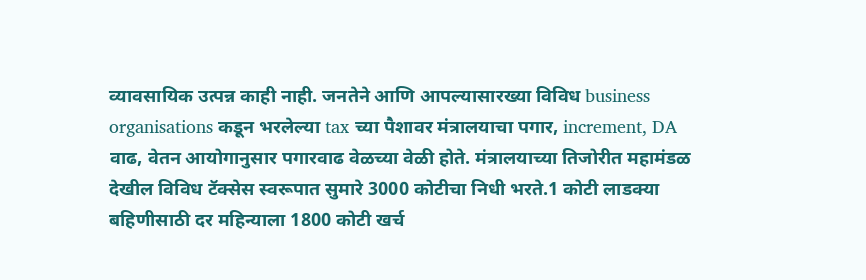व्यावसायिक उत्पन्न काही नाही. जनतेने आणि आपल्यासारख्या विविध business organisations कडून भरलेल्या tax च्या पैशावर मंत्रालयाचा पगार, increment, DA वाढ, वेतन आयोगानुसार पगारवाढ वेळच्या वेळी होते. मंत्रालयाच्या तिजोरीत महामंडळ देखील विविध टॅक्सेस स्वरूपात सुमारे 3000 कोटीचा निधी भरते.1 कोटी लाडक्या बहिणीसाठी दर महिन्याला 1800 कोटी खर्च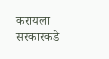करायला सरकारकडे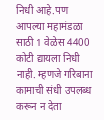निधी आहे.पण आपल्या महामंडळा साठी 1 वेळेस 4400 कोटी द्यायला निधी नाही. म्हणजे गरिबाना कामाची संधी उपलब्ध करून न देता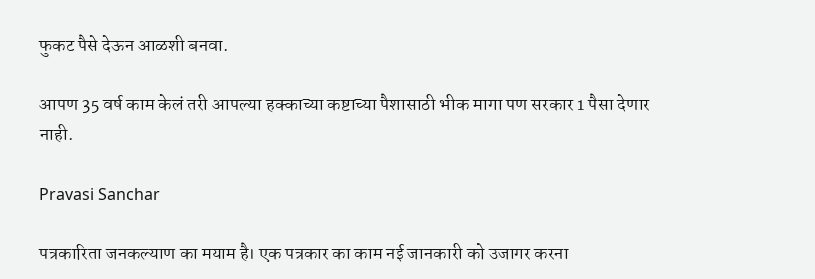फुकट पैसे देऊन आळशी बनवा.

आपण 35 वर्ष काम केलं तरी आपल्या हक्काच्या कष्टाच्या पैशासाठी भीक मागा पण सरकार 1 पैसा देणार नाही.

Pravasi Sanchar

पत्रकारिता जनकल्याण का मयाम है। एक पत्रकार का काम नई जानकारी को उजागर करना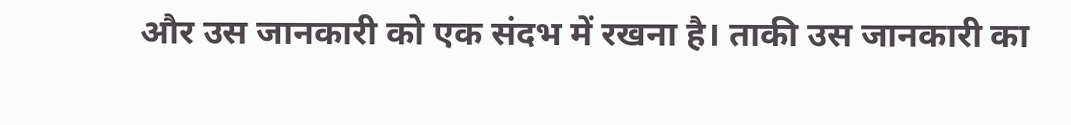और उस जानकारी को एक संदभ में रखना है। ताकी उस जानकारी का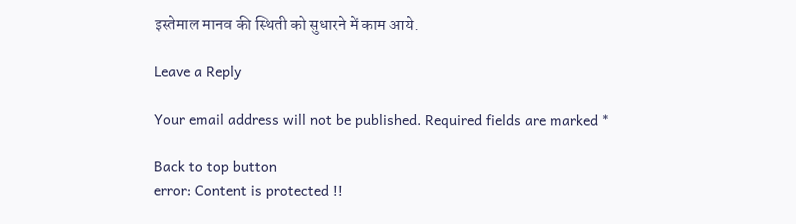इस्तेमाल मानव की स्थिती को सुधारने में काम आये.

Leave a Reply

Your email address will not be published. Required fields are marked *

Back to top button
error: Content is protected !!